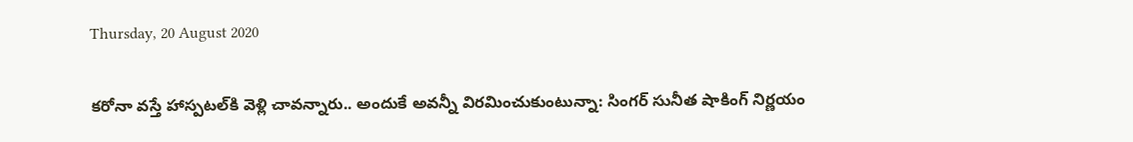Thursday, 20 August 2020

కరోనా వస్తే హాస్పటల్‌కి వెళ్లి చావన్నారు.. అందుకే అవన్నీ విరమించుకుంటున్నా: సింగర్ సునీత షాకింగ్ నిర్ణయం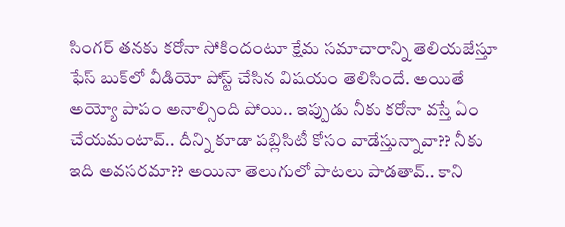సింగర్ తనకు కరోనా సోకిందంటూ క్షేమ సమాచారాన్ని తెలియజేస్తూ ఫేస్ బుక్‌లో వీడియో పోస్ట్ చేసిన విషయం తెలిసిందే. అయితే అయ్యో పాపం అనాల్సింది పోయి.. ఇప్పుడు నీకు కరోనా వస్తే ఏం చేయమంటావ్.. దీన్ని కూడా పబ్లిసిటీ కోసం వాడేస్తున్నావా?? నీకు ఇది అవసరమా?? అయినా తెలుగులో పాటలు పాడతావ్.. కాని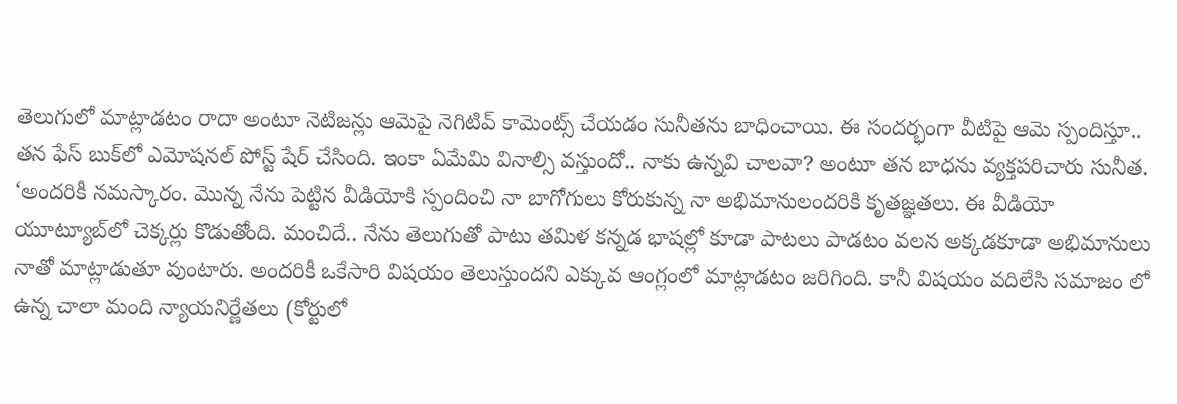తెలుగులో మాట్లాడటం రాదా అంటూ నెటిజన్లు ఆమెపై నెగిటివ్ కామెంట్స్ చేయడం సునీతను బాధించాయి. ఈ సందర్భంగా వీటిపై ఆమె స్పందిస్తూ.. తన ఫేస్ బుక్‌లో ఎమోషనల్ పోస్ట్ షేర్ చేసింది. ఇంకా ఏమేమి వినాల్సి వస్తుందో.. నాకు ఉన్నవి చాలవా? అంటూ తన బాధను వ్యక్తపరిచారు సునీత. ‘అందరికీ నమస్కారం. మొన్న నేను పెట్టిన వీడియోకి స్పందించి నా బాగోగులు కోరుకున్న నా అభిమానులందరికి కృతజ్ఞతలు. ఈ వీడియో యూట్యూబ్‌లో చెక్కర్లు కొడుతోంది. మంచిదే.. నేను తెలుగుతో పాటు తమిళ కన్నడ భాషల్లో కూడా పాటలు పాడటం వలన అక్కడకూడా అభిమానులు నాతో మాట్లాడుతూ వుంటారు. అందరికీ ఒకేసారి విషయం తెలుస్తుందని ఎక్కువ ఆంగ్లంలో మాట్లాడటం జరిగింది. కానీ విషయం వదిలేసి సమాజం లో ఉన్న చాలా మంది న్యాయనిర్ణేతలు (కోర్టులో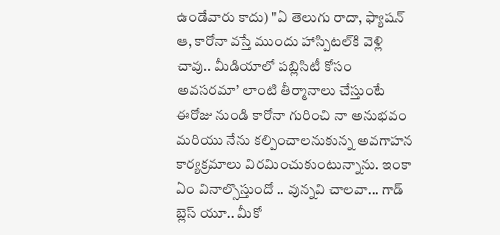ఉండేవారు కాదు) "ఏ తెలుగు రాదా, ఫ్యాషన్ ఆ, కారోనా వస్తే ముందు హాస్పిటల్‌కి వెళ్లి చావు.. మీడియాలో పబ్లిసిటీ కోసం అవసరమా’ లాంటి తీర్మానాలు చేస్తుంటే ఈరోజు నుండి కారోనా గురించి నా అనుభవం మరియు నేను కల్పించాలనుకున్న అవగాహన కార్యక్రమాలు విరమించుకుంటున్నాను. ఇంకా ఏం వినాల్సొస్తుందో .. వున్నవి చాలవా... గాడ్ బ్లెస్ యూ.. మీకో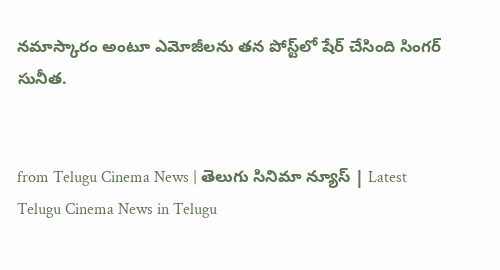నమాస్కారం అంటూ ఎమోజీలను తన పోస్ట్‌లో షేర్ చేసింది సింగర్ సునీత.


from Telugu Cinema News | తెలుగు సినిమా న్యూస్ | Latest Telugu Cinema News in Telugu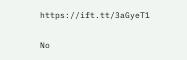https://ift.tt/3aGyeT1

No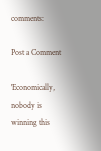comments:

Post a Comment

'Economically, nobody is winning this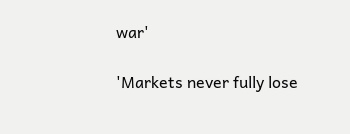war'

'Markets never fully lose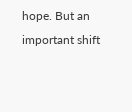hope. But an important shift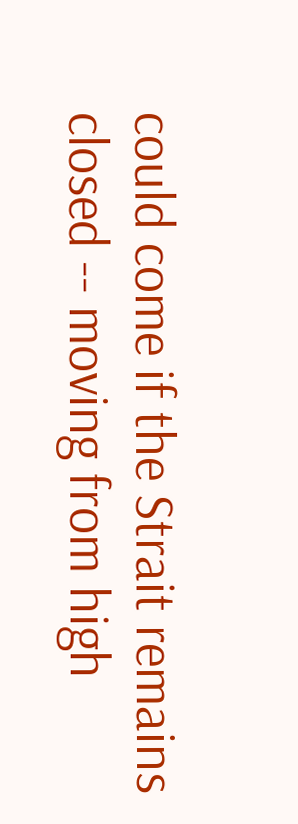could come if the Strait remains closed -- moving from high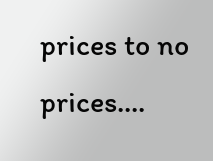prices to no prices....